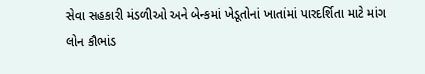સેવા સહકારી મંડળીઓ અને બેન્કમાં ખેડૂતોનાં ખાતાંમાં પારદર્શિતા માટે માંગ
લોન કૌભાંડ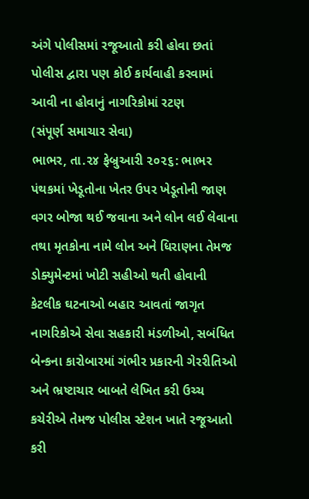અંગે પોલીસમાં રજૂઆતો કરી હોવા છતાં પોલીસ દ્વારા પણ કોઈ કાર્યવાહી કરવામાં આવી ના હોવાનું નાગરિકોમાં રટણ
(સંપૂર્ણ સમાચાર સેવા)
ભાભર, તા.૨૪ ફેબ્રુઆરી ૨૦૨૬: ભાભર પંથકમાં ખેડૂતોના ખેતર ઉપર ખેડૂતોની જાણ વગર બોજા થઈ જવાના અને લોન લઈ લેવાના તથા મૃતકોના નામે લોન અને ધિરાણના તેમજ ડોક્યુમેન્ટમાં ખોટી સહીઓ થતી હોવાની કેટલીક ઘટનાઓ બહાર આવતાં જાગૃત નાગરિકોએ સેવા સહકારી મંડળીઓ, સબંધિત બેન્કના કારોબારમાં ગંભીર પ્રકારની ગેરરીતિઓ અને ભ્રષ્ટાચાર બાબતે લેખિત કરી ઉચ્ચ કચેરીએ તેમજ પોલીસ સ્ટેશન ખાતે રજૂઆતો કરી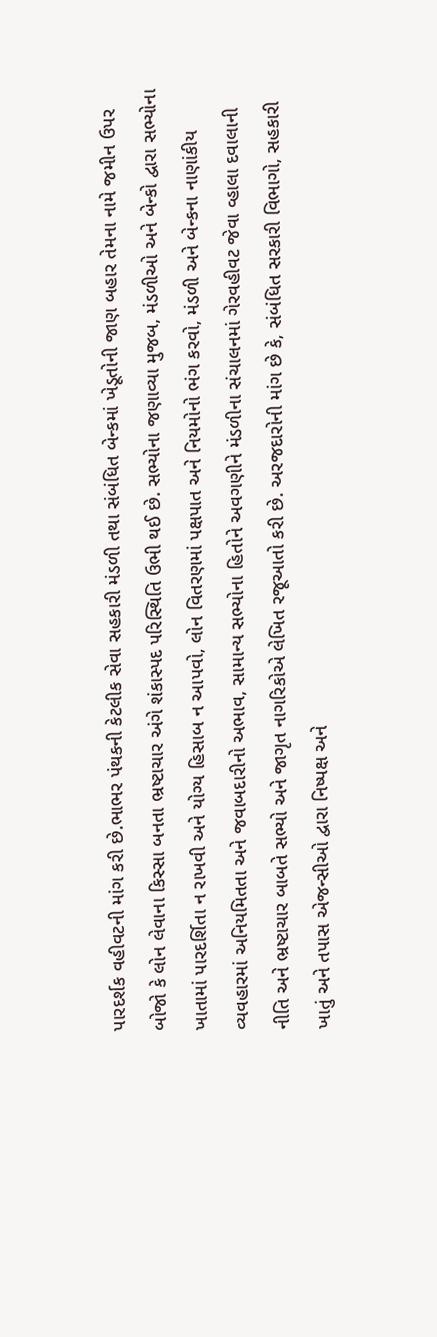પારદર્શક વહીવટની માંગ કરી છે.ભાભર પંથકની કેટલીક સેવા સહકારી મંડળી તથા સંબંધિત બેન્કમાં ખેડૂતોની જાણ બહાર તેમના નામે જમીન ઉપર બોજો કે લોન લેવાના કિસ્સા બનતા ભ્રષ્ટાચાર અંગે શંકાસ્પદ પરિસ્થિતિ ઉભી થઈ છે. સભ્યોના જણાવ્યા મુજબ, મંડળીઓ અને બેન્કો દ્વારા સભ્યોના ખાતામાં પારદર્શિતા ન રાખવી અને યોગ્ય હિસાબ ન આપવો, લોન વિતરણમાં પક્ષપાત અને નિયમોનો ભંગ કરવો, મંડળી અને બેન્કના નાણાંકીય વ્યવહારમાં અનિયમિતતા અને જવાબદારીનો અભાવ, સામાન્ય સભ્યોના હિતોને અવગણીને મંડળીના સંચાલનમાં ગેરવહીવટ જેવા વ્હાલા દવાલાની નીતિ અને ભ્રષ્ટાચાર બાબતે સભ્યો અને જાગૃત નાગરિકોએ લેખિત રજૂઆતો કરી છે. અરજદારોની માંગ છે કે, સંબંધિત સરકારી વિભાગો, સહકારી ખાતું અને તપાસ એજન્સીઓ દ્વારા નિષ્પક્ષ અને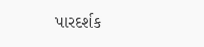પારદર્શક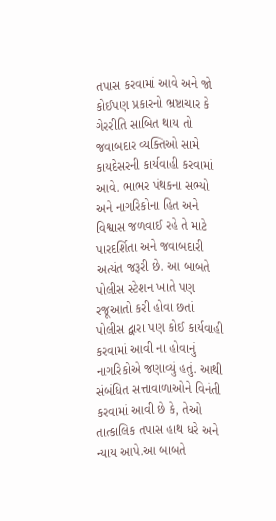તપાસ કરવામાં આવે અને જો કોઈપણ પ્રકારનો ભ્રષ્ટાચાર કે ગેરરીતિ સાબિત થાય તો જવાબદાર વ્યક્તિઓ સામે કાયદેસરની કાર્યવાહી કરવામાં આવે. ભાભર પંથકના સભ્યો અને નાગરિકોના હિત અને વિશ્વાસ જળવાઈ રહે તે માટે પારદર્શિતા અને જવાબદારી અત્યંત જરૂરી છે. આ બાબતે પોલીસ સ્ટેશન ખાતે પણ રજૂઆતો કરી હોવા છતાં પોલીસ દ્વારા પણ કોઈ કાર્યવાહી કરવામાં આવી ના હોવાનું નાગરિકોએ જણાવ્યું હતું. આથી સંબંધિત સત્તાવાળાઓને વિનંતી કરવામાં આવી છે કે, તેઓ તાત્કાલિક તપાસ હાથ ધરે અને ન્યાય આપે.આ બાબતે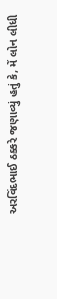અરવિંદભાઈ ઠક્કરે જણાવ્યું હતું કે, મેં લોન લીધી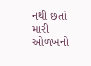નથી છતાં મારી ઓળખનો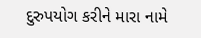દુરુપયોગ કરીને મારા નામે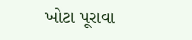ખોટા પૂરાવા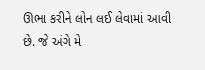ઊભા કરીને લોન લઈ લેવામાં આવી છે. જે અંગે મે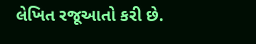લેખિત રજૂઆતો કરી છે.